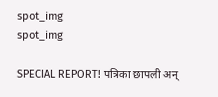spot_img
spot_img

SPECIAL REPORT! पत्रिका छापली अन्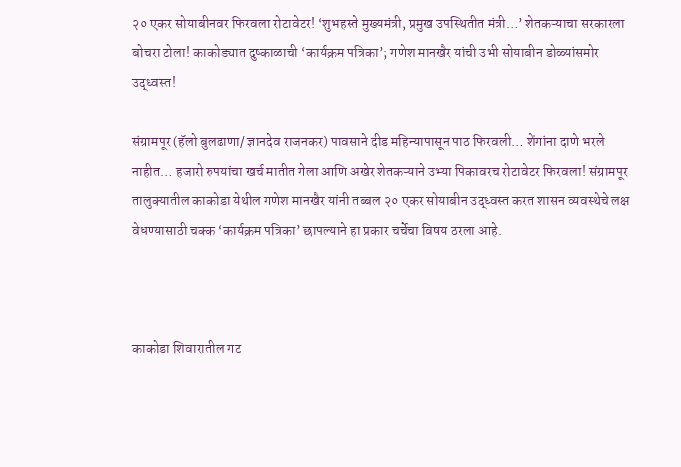२० एकर सोयाबीनवर फिरवला रोटावेटर! ‘शुभहस्ते मुख्यमंत्री, प्रमुख उपस्थितीत मंत्री…’ शेतकऱ्याचा सरकारला बोचरा टोला! काकोड्यात दुष्काळाची ‘कार्यक्रम पत्रिका’; गणेश मानखैर यांची उभी सोयाबीन डोळ्यांसमोर उद्ध्वस्त!

संग्रामपूर (हॅलो बुलढाणा/ ज्ञानदेव राजनकर) पावसाने दीड महिन्यापासून पाठ फिरवली… शेंगांना दाणे भरले नाहीत… हजारो रुपयांचा खर्च मातीत गेला आणि अखेर शेतकऱ्याने उभ्या पिकावरच रोटावेटर फिरवला! संग्रामपूर तालुक्यातील काकोडा येथील गणेश मानखैर यांनी तब्बल २० एकर सोयाबीन उद्ध्वस्त करत शासन व्यवस्थेचे लक्ष वेधण्यासाठी चक्क ‘कार्यक्रम पत्रिका’ छापल्याने हा प्रकार चर्चेचा विषय ठरला आहे.



काकोडा शिवारातील गट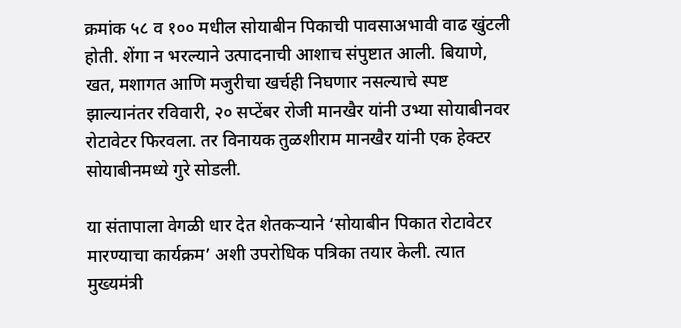क्रमांक ५८ व १०० मधील सोयाबीन पिकाची पावसाअभावी वाढ खुंटली होती. शेंगा न भरल्याने उत्पादनाची आशाच संपुष्टात आली. बियाणे, खत, मशागत आणि मजुरीचा खर्चही निघणार नसल्याचे स्पष्ट झाल्यानंतर रविवारी, २० सप्टेंबर रोजी मानखैर यांनी उभ्या सोयाबीनवर रोटावेटर फिरवला. तर विनायक तुळशीराम मानखैर यांनी एक हेक्टर सोयाबीनमध्ये गुरे सोडली.

या संतापाला वेगळी धार देत शेतकऱ्याने ‘सोयाबीन पिकात रोटावेटर मारण्याचा कार्यक्रम’ अशी उपरोधिक पत्रिका तयार केली. त्यात मुख्यमंत्री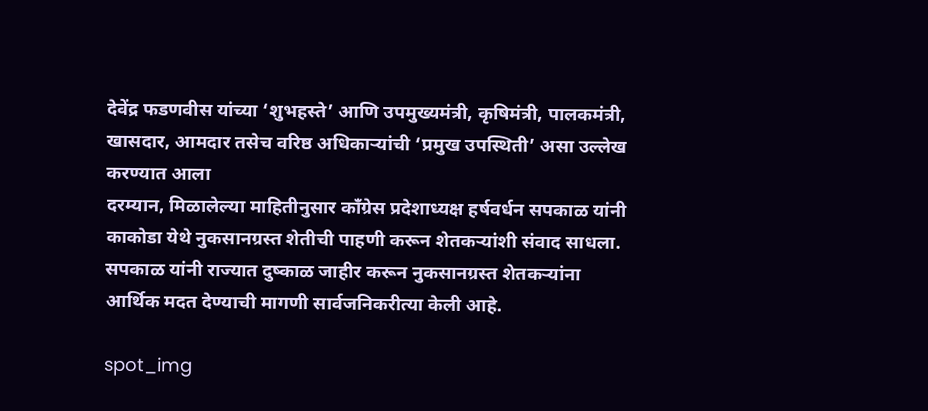देवेंद्र फडणवीस यांच्या ‘शुभहस्ते’ आणि उपमुख्यमंत्री, कृषिमंत्री, पालकमंत्री, खासदार, आमदार तसेच वरिष्ठ अधिकाऱ्यांची ‘प्रमुख उपस्थिती’ असा उल्लेख करण्यात आला
दरम्यान, मिळालेल्या माहितीनुसार काँग्रेस प्रदेशाध्यक्ष हर्षवर्धन सपकाळ यांनी काकोडा येथे नुकसानग्रस्त शेतीची पाहणी करून शेतकऱ्यांशी संवाद साधला. सपकाळ यांनी राज्यात दुष्काळ जाहीर करून नुकसानग्रस्त शेतकऱ्यांना आर्थिक मदत देण्याची मागणी सार्वजनिकरीत्या केली आहे.

spot_img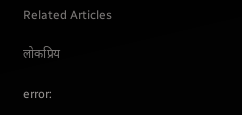Related Articles

लोकप्रिय

error: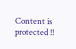Content is protected !!